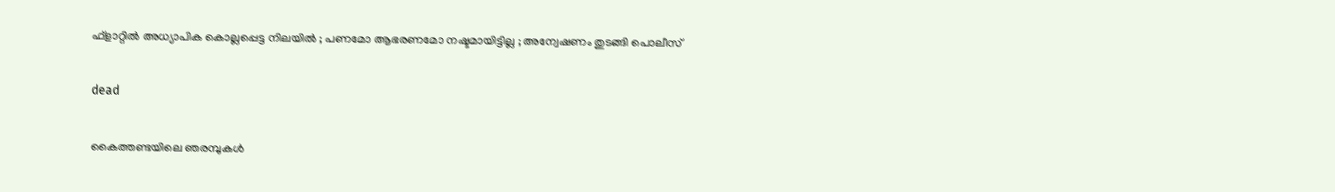ഫ്‌ളാറ്റില്‍ അധ്യാപിക കൊല്ലപ്പെട്ട നിലയില്‍ ; പണമോ ആഭരണമോ നഷ്ടമായിട്ടില്ല ; അന്വേഷണം തുടങ്ങി പൊലീസ്

dead

കൈത്തണ്ടയിലെ ഞരമ്പുകള്‍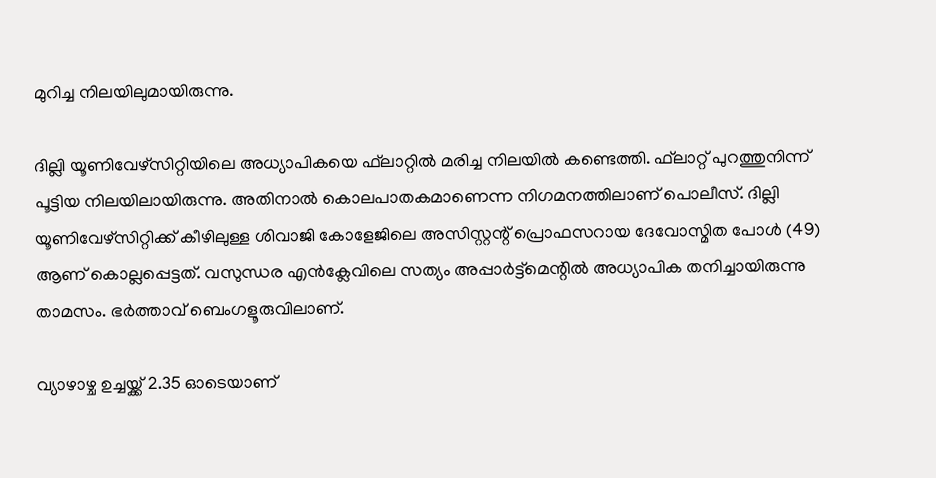മുറിച്ച നിലയിലുമായിരുന്നു.

ദില്ലി യൂണിവേഴ്‌സിറ്റിയിലെ അധ്യാപികയെ ഫ്‌ലാറ്റില്‍ മരിച്ച നിലയില്‍ കണ്ടെത്തി. ഫ്‌ലാറ്റ് പുറത്തുനിന്ന് പൂട്ടിയ നിലയിലായിരുന്നു. അതിനാല്‍ കൊലപാതകമാണെന്ന നിഗമനത്തിലാണ് പൊലീസ്. ദില്ലി യൂണിവേഴ്‌സിറ്റിക്ക് കീഴിലുള്ള ശിവാജി കോളേജിലെ അസിസ്റ്റന്റ് പ്രൊഫസറായ ദേവോസ്മിത പോള്‍ (49) ആണ് കൊല്ലപ്പെട്ടത്. വസുന്ധര എന്‍ക്ലേവിലെ സത്യം അപ്പാര്‍ട്ട്മെന്റില്‍ അധ്യാപിക തനിച്ചായിരുന്നു താമസം. ഭര്‍ത്താവ് ബെംഗളൂരുവിലാണ്.

വ്യാഴാഴ്ച ഉച്ചയ്ക്ക് 2.35 ഓടെയാണ്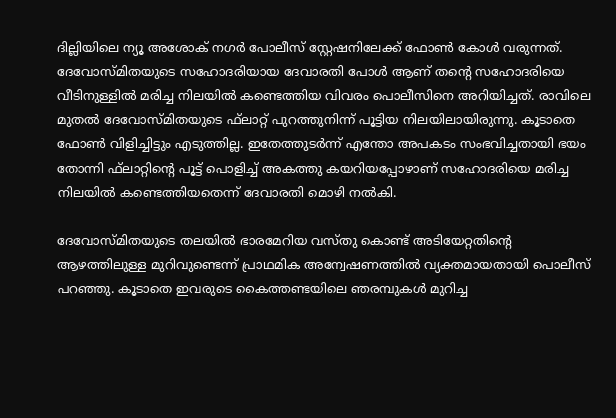ദില്ലിയിലെ ന്യൂ അശോക് നഗര്‍ പോലീസ് സ്റ്റേഷനിലേക്ക് ഫോണ്‍ കോള്‍ വരുന്നത്. ദേവോസ്മിതയുടെ സഹോദരിയായ ദേവാരതി പോള്‍ ആണ് തന്റെ സഹോദരിയെ വീടിനുള്ളില്‍ മരിച്ച നിലയില്‍ കണ്ടെത്തിയ വിവരം പൊലീസിനെ അറിയിച്ചത്. രാവിലെ മുതല്‍ ദേവോസ്മിതയുടെ ഫ്‌ലാറ്റ് പുറത്തുനിന്ന് പൂട്ടിയ നിലയിലായിരുന്നു. കൂടാതെ ഫോണ്‍ വിളിച്ചിട്ടും എടുത്തില്ല. ഇതേത്തുടര്‍ന്ന് എന്തോ അപകടം സംഭവിച്ചതായി ഭയം തോന്നി ഫ്‌ലാറ്റിന്റെ പൂട്ട് പൊളിച്ച് അകത്തു കയറിയപ്പോഴാണ് സഹോദരിയെ മരിച്ച നിലയില്‍ കണ്ടെത്തിയതെന്ന് ദേവാരതി മൊഴി നല്‍കി.

ദേവോസ്മിതയുടെ തലയില്‍ ഭാരമേറിയ വസ്തു കൊണ്ട് അടിയേറ്റതിന്റെ ആഴത്തിലുള്ള മുറിവുണ്ടെന്ന് പ്രാഥമിക അന്വേഷണത്തില്‍ വ്യക്തമായതായി പൊലീസ് പറഞ്ഞു. കൂടാതെ ഇവരുടെ കൈത്തണ്ടയിലെ ഞരമ്പുകള്‍ മുറിച്ച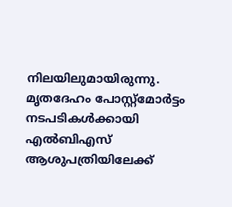നിലയിലുമായിരുന്നു. മൃതദേഹം പോസ്റ്റ്മോര്‍ട്ടം നടപടികള്‍ക്കായി എല്‍ബിഎസ് ആശുപത്രിയിലേക്ക്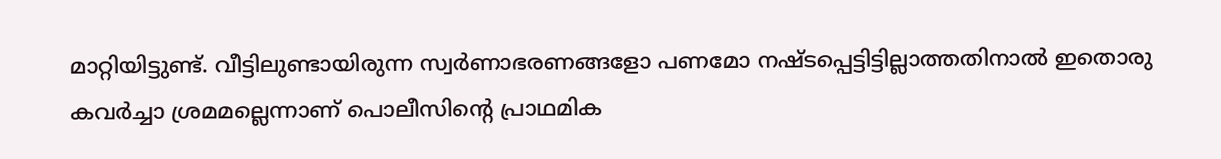മാറ്റിയിട്ടുണ്ട്. വീട്ടിലുണ്ടായിരുന്ന സ്വര്‍ണാഭരണങ്ങളോ പണമോ നഷ്ടപ്പെട്ടിട്ടില്ലാത്തതിനാല്‍ ഇതൊരു കവര്‍ച്ചാ ശ്രമമല്ലെന്നാണ് പൊലീസിന്റെ പ്രാഥമിക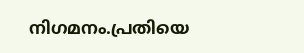നിഗമനം.പ്രതിയെ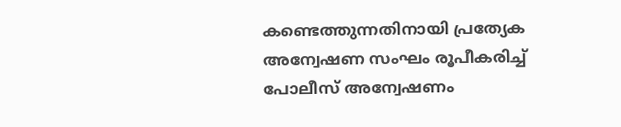കണ്ടെത്തുന്നതിനായി പ്രത്യേക അന്വേഷണ സംഘം രൂപീകരിച്ച് പോലീസ് അന്വേഷണം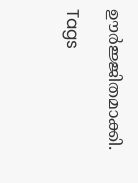ഊര്‍ജ്ജിതമാക്കി.

Tags